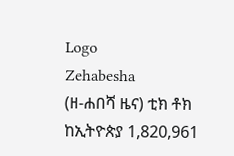Logo
Zehabesha
(ዘ-ሐበሻ ዜና) ቲክ ቶክ ከኢትዮጵያ 1,820,961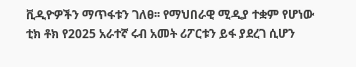ቪዲዮዎችን ማጥፋቱን ገለፀ፡፡ የማህበራዊ ሚዲያ ተቋም የሆነው ቲክ ቶክ የ2025 አራተኛ ሩብ አመት ሪፖርቱን ይፋ ያደረገ ሲሆን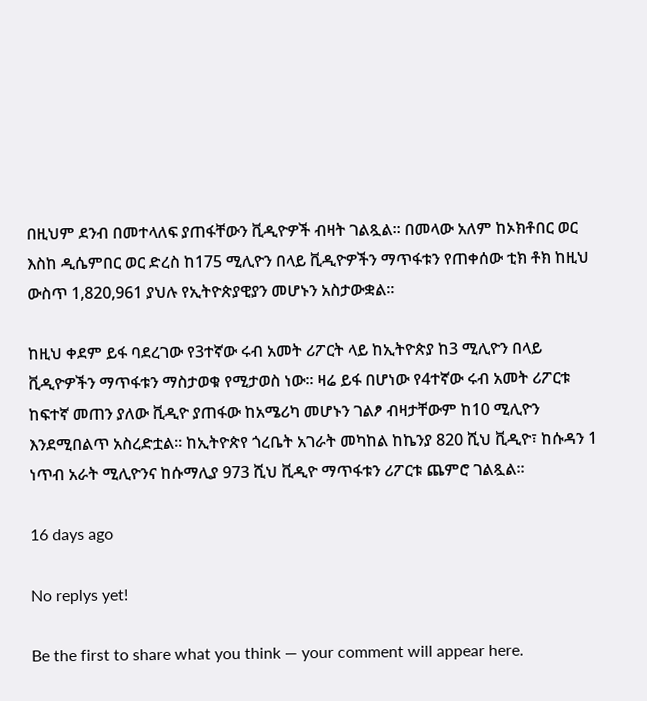በዚህም ደንብ በመተላለፍ ያጠፋቸውን ቪዲዮዎች ብዛት ገልጿል፡፡ በመላው አለም ከኦክቶበር ወር እስከ ዲሴምበር ወር ድረስ ከ175 ሚሊዮን በላይ ቪዲዮዎችን ማጥፋቱን የጠቀሰው ቲክ ቶክ ከዚህ ውስጥ 1,820,961 ያህሉ የኢትዮጵያዊያን መሆኑን አስታውቋል፡፡

ከዚህ ቀደም ይፋ ባደረገው የ3ተኛው ሩብ አመት ሪፖርት ላይ ከኢትዮጵያ ከ3 ሚሊዮን በላይ ቪዲዮዎችን ማጥፋቱን ማስታወቁ የሚታወስ ነው፡፡ ዛሬ ይፋ በሆነው የ4ተኛው ሩብ አመት ሪፖርቱ ከፍተኛ መጠን ያለው ቪዲዮ ያጠፋው ከአሜሪካ መሆኑን ገልፆ ብዛታቸውም ከ10 ሚሊዮን እንደሚበልጥ አስረድቷል፡፡ ከኢትዮጵየ ጎረቤት አገራት መካከል ከኬንያ 820 ሺህ ቪዲዮ፣ ከሱዳን 1 ነጥብ አራት ሚሊዮንና ከሱማሊያ 973 ሺህ ቪዲዮ ማጥፋቱን ሪፖርቱ ጨምሮ ገልጿል፡፡

16 days ago

No replys yet!

Be the first to share what you think — your comment will appear here.